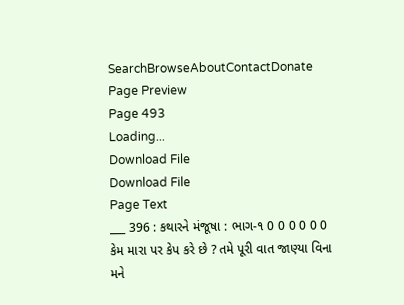SearchBrowseAboutContactDonate
Page Preview
Page 493
Loading...
Download File
Download File
Page Text
___ 396 : કથારને મંજૂષા : ભાગ-૧ 0 0 0 0 0 0 કેમ મારા પર કેપ કરે છે ? તમે પૂરી વાત જાણ્યા વિના મને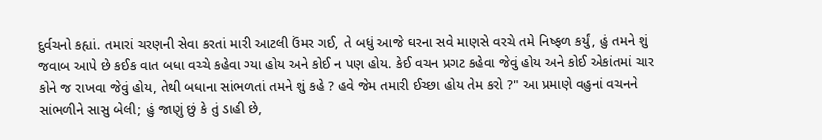દુર્વચનો કહ્યાં. તમારાં ચરણની સેવા કરતાં મારી આટલી ઉંમર ગઈ, તે બધું આજે ઘરના સવે માણસે વરચે તમે નિષ્ફળ કર્યું, હું તમને શું જવાબ આપે છે કઈક વાત બધા વચ્ચે કહેવા ગ્યા હોય અને કોઈ ન પણ હોય. કેઈ વચન પ્રગટ કહેવા જેવું હોય અને કોઈ એકાંતમાં ચાર કોને જ રાખવા જેવું હોય, તેથી બધાના સાંભળતાં તમને શું કહે ? હવે જેમ તમારી ઈચ્છા હોય તેમ કરો ?" આ પ્રમાણે વહુનાં વચનને સાંભળીને સાસુ બેલી; હું જાણું છું કે તું ડાહી છે,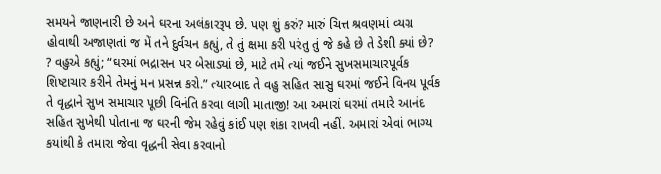સમયને જાણનારી છે અને ઘરના અલંકારરૂપ છે. પણ શું કરું? મારું ચિત્ત શ્રવણમાં વ્યગ્ર હોવાથી અજાણતાં જ મેં તને દુર્વચન કહ્યું, તે તું ક્ષમા કરી પરંતુ તું જે કહે છે તે ડેશી ક્યાં છે? ? વહુએ કહ્યું; “ઘરમાં ભદ્રાસન પર બેસાડ્યાં છે, માટે તમે ત્યાં જઈને સુખસમાચારપૂર્વક શિષ્ટાચાર કરીને તેમનું મન પ્રસન્ન કરો.” ત્યારબાદ તે વહુ સહિત સાસુ ઘરમાં જઈને વિનય પૂર્વક તે વૃદ્ધાને સુખ સમાચાર પૂછી વિનંતિ કરવા લાગી માતાજી! આ અમારાં ઘરમાં તમારે આનંદ સહિત સુખેથી પોતાના જ ઘરની જેમ રહેવું કાંઈ પણ શંકા રાખવી નહીં. અમારાં એવાં ભાગ્ય કયાંથી કે તમારા જેવા વૃદ્ધની સેવા કરવાનો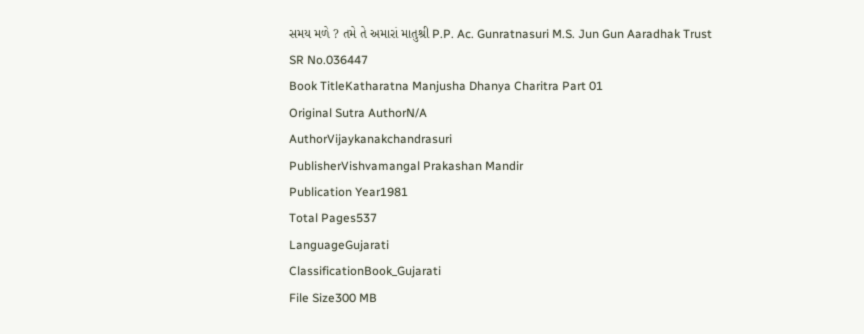સમય મળે ? તમે તે અમારાં માતુશ્રી P.P. Ac. Gunratnasuri M.S. Jun Gun Aaradhak Trust
SR No.036447
Book TitleKatharatna Manjusha Dhanya Charitra Part 01
Original Sutra AuthorN/A
AuthorVijaykanakchandrasuri
PublisherVishvamangal Prakashan Mandir
Publication Year1981
Total Pages537
LanguageGujarati
ClassificationBook_Gujarati
File Size300 MB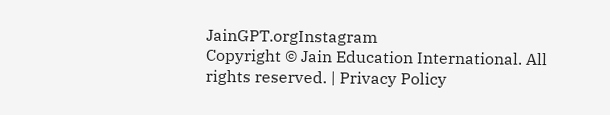JainGPT.orgInstagram
Copyright © Jain Education International. All rights reserved. | Privacy Policy